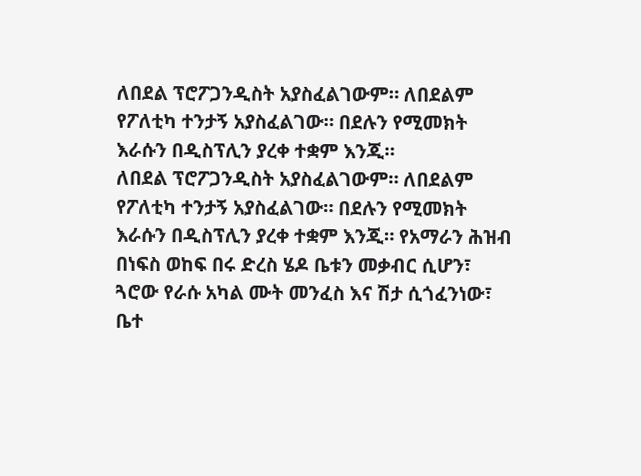ለበደል ፕሮፖጋንዲስት አያስፈልገውም። ለበደልም የፖለቲካ ተንታኝ አያስፈልገው። በደሉን የሚመክት እራሱን በዲስፕሊን ያረቀ ተቋም እንጂ።
ለበደል ፕሮፖጋንዲስት አያስፈልገውም። ለበደልም የፖለቲካ ተንታኝ አያስፈልገው። በደሉን የሚመክት እራሱን በዲስፕሊን ያረቀ ተቋም እንጂ። የአማራን ሕዝብ በነፍስ ወከፍ በሩ ድረስ ሄዶ ቤቱን መቃብር ሲሆን፣ ጓሮው የራሱ አካል ሙት መንፈስ እና ሽታ ሲጎፈንነው፣ ቤተ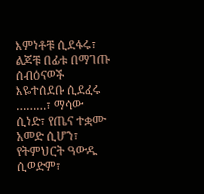እምነቶቹ ሲደፋሩ፣ ልጆቹ በፊቱ በማገጡ ሰብዕናወች እዬተሰደቡ ሲደፈሩ ………፣ ማሳው ሲነድ፣ የጤና ተቋሙ አመድ ሲሆን፣ የትምህርት ዓውዱ ሲወድም፣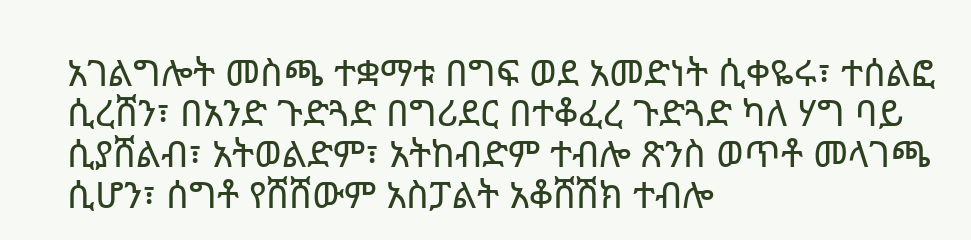አገልግሎት መስጫ ተቋማቱ በግፍ ወደ አመድነት ሲቀዬሩ፣ ተሰልፎ ሲረሸን፣ በአንድ ጉድጓድ በግሪደር በተቆፈረ ጉድጓድ ካለ ሃግ ባይ ሲያሸልብ፣ አትወልድም፣ አትከብድም ተብሎ ጽንስ ወጥቶ መላገጫ ሲሆን፣ ሰግቶ የሸሸውም አስፓልት አቆሸሽክ ተብሎ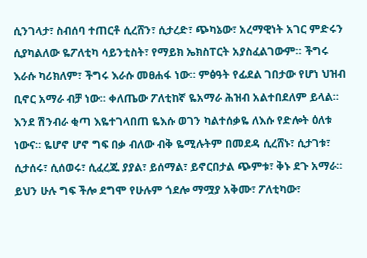ሲንገላታ፣ ስብሰባ ተጠርቶ ሲረሸን፣ ሲታረድ፣ ጭካኔው፣ አረማዊነት አገር ምድሩን ሲያካልለው ዬፖለቲካ ሳይንቲስት፣ የማይክ ኤክስፐርት አያስፈልገውም። ችግሩ እራሱ ካሪክለም፣ ችግሩ እራሱ መፀሐፋ ነው። ምፅዓት የፊደል ገበታው የሆነ ህዝብ ቢኖር አማራ ብቻ ነው። ቀለጤው ፖለቲከኛ ዬአማራ ሕዝብ አልተበደለም ይላል። እንደ ሽንብራ ቂጣ እዬተገላበጠ ዬእሱ ወገን ካልተሰቃዬ ለእሱ የድሎት ዕለቱ ነውና። ዬሆኖ ሆኖ ግፍ በቃ ብለው ብቅ ዬሚሉትም በመደዳ ሲረሸኑ፣ ሲታገቱ፣ ሲታሰሩ፣ ሲሰወሩ፣ ሲፈረጁ ያያል፣ ይሰማል፣ ይኖርበታል ጭምቱ፣ ቅኑ ደጉ አማራ። ይህን ሁሉ ግፍ ችሎ ደግሞ የሁሉም ጎደሎ ማሟያ አቅሙ፣ ፖለቲካው፣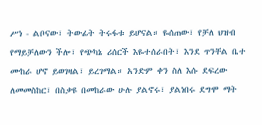ሥነ - ልቦናው፣ ትውፊት ትሩፋቱ ይሆናል። ዬሰጠው፣ የቻለ ህዝብ የማይቻለውን ችሎ፣ የጭካኔ ሪሰርች እዬተሰራበት፣ እንደ ጥንቸል ቤተ ሙከራ ሆኖ ይወገዛል፣ ይረገማል። አንድም ቀን ስለ እሱ ደፍረው ለመመስከር፣ በስቃዩ በመከራው ሁሉ ያልኖሩ፣ ያልነበሩ ደግሞ ማት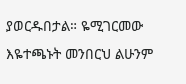ያወርዱበታል። ዬሚገርመው እዬተጫኑት መንበርህ ልሁንም